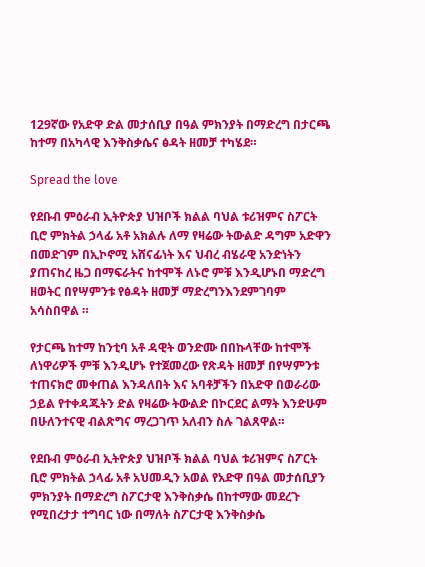129ኛው የአድዋ ድል መታሰቢያ በዓል ምክንያት በማድረግ በታርጫ ከተማ በአካላዊ እንቅስቃሴና ፅዳት ዘመቻ ተካሄደ።

Spread the love

የደቡብ ምዕራብ ኢትዮጵያ ህዝቦች ክልል ባህል ቱሪዝምና ስፖርት ቢሮ ምክትል ኃላፊ አቶ አክልሉ ለማ የዛሬው ትውልድ ዳግም አድዋን በመድገም በኢኮኖሚ አሸናፊነት እና ህብረ ብሄራዊ አንድነትን ያጠናከረ ዜጋ በማፍራትና ከተሞች ለኑሮ ምቹ እንዲሆኑበ ማድረግ ዘወትር በየሣምንቱ የፅዳት ዘመቻ ማድረግንእንደምገባም አሳስበዋል ።

የታርጫ ከተማ ከንቲባ አቶ ዳዊት ወንድሙ በበኩላቸው ከተሞች ለነዋሪዎች ምቹ እንዲሆኑ የተጀመረው የጽዳት ዘመቻ በየሣምንቱ ተጠናክሮ መቀጠል እንዳለበት እና አባቶቻችን በአድዋ በወራሪው ኃይል የተቀዳጁትን ድል የዛሬው ትውልድ በኮርደር ልማት እንድሁም በሁለንተናዊ ብልጽግና ማረጋገጥ አለብን ስሉ ገልጸዋል።

የደቡብ ምዕራብ ኢትዮጵያ ህዝቦች ክልል ባህል ቱሪዝምና ስፖርት ቢሮ ምክትል ኃላፊ አቶ አህመዲን አወል የአድዋ በዓል መታሰቢያን ምክንያት በማድረግ ስፖርታዊ እንቅስቃሴ በከተማው መደረጉ የሚበረታታ ተግባር ነው በማለት ስፖርታዊ እንቅስቃሴ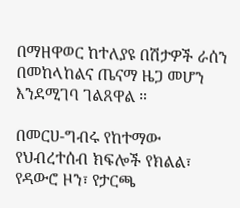በማዘዋወር ከተለያዩ በሽታዎች ራሰን በመከላከልና ጤናማ ዜጋ መሆን እንደሚገባ ገልጸዋል ።

በመርሀ-ግብሩ የከተማው የህብረተሰብ ክፍሎች የክልል፣ የዳውሮ ዞን፣ የታርጫ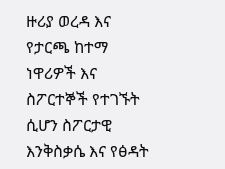ዙሪያ ወረዳ እና የታርጫ ከተማ ነዋሪዎች እና ስፖርተኞች የተገኙት ሲሆን ስፖርታዊ እንቅስቃሴ እና የፅዳት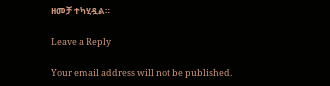ዘመቻ ተካሂዷል።

Leave a Reply

Your email address will not be published.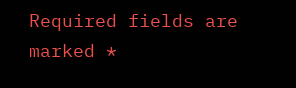Required fields are marked *